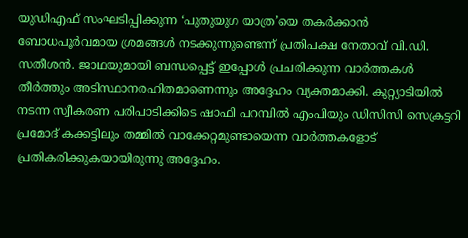യുഡിഎഫ് സംഘടിപ്പിക്കുന്ന ‘പുതുയുഗ യാത്ര’യെ തകർക്കാൻ ബോധപൂർവമായ ശ്രമങ്ങൾ നടക്കുന്നുണ്ടെന്ന് പ്രതിപക്ഷ നേതാവ് വി.ഡി. സതീശൻ. ജാഥയുമായി ബന്ധപ്പെട്ട് ഇപ്പോൾ പ്രചരിക്കുന്ന വാർത്തകൾ തീർത്തും അടിസ്ഥാനരഹിതമാണെന്നും അദ്ദേഹം വ്യക്തമാക്കി. കുറ്റ്യാടിയിൽ നടന്ന സ്വീകരണ പരിപാടിക്കിടെ ഷാഫി പറമ്പിൽ എംപിയും ഡിസിസി സെക്രട്ടറി പ്രമോദ് കക്കട്ടിലും തമ്മിൽ വാക്കേറ്റമുണ്ടായെന്ന വാർത്തകളോട് പ്രതികരിക്കുകയായിരുന്നു അദ്ദേഹം.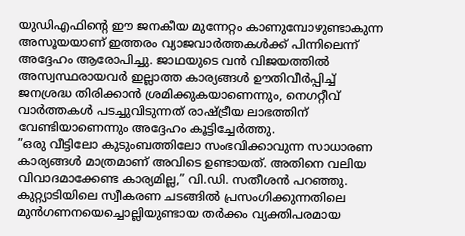യുഡിഎഫിന്റെ ഈ ജനകീയ മുന്നേറ്റം കാണുമ്പോഴുണ്ടാകുന്ന അസൂയയാണ് ഇത്തരം വ്യാജവാർത്തകൾക്ക് പിന്നിലെന്ന് അദ്ദേഹം ആരോപിച്ചു. ജാഥയുടെ വൻ വിജയത്തിൽ അസ്വസ്ഥരായവർ ഇല്ലാത്ത കാര്യങ്ങൾ ഊതിവീർപ്പിച്ച് ജനശ്രദ്ധ തിരിക്കാൻ ശ്രമിക്കുകയാണെന്നും, നെഗറ്റീവ് വാർത്തകൾ പടച്ചുവിടുന്നത് രാഷ്ട്രീയ ലാഭത്തിന് വേണ്ടിയാണെന്നും അദ്ദേഹം കൂട്ടിച്ചേർത്തു.
”ഒരു വീട്ടിലോ കുടുംബത്തിലോ സംഭവിക്കാവുന്ന സാധാരണ കാര്യങ്ങൾ മാത്രമാണ് അവിടെ ഉണ്ടായത്. അതിനെ വലിയ വിവാദമാക്കേണ്ട കാര്യമില്ല,” വി.ഡി. സതീശൻ പറഞ്ഞു. കുറ്റ്യാടിയിലെ സ്വീകരണ ചടങ്ങിൽ പ്രസംഗിക്കുന്നതിലെ മുൻഗണനയെച്ചൊല്ലിയുണ്ടായ തർക്കം വ്യക്തിപരമായ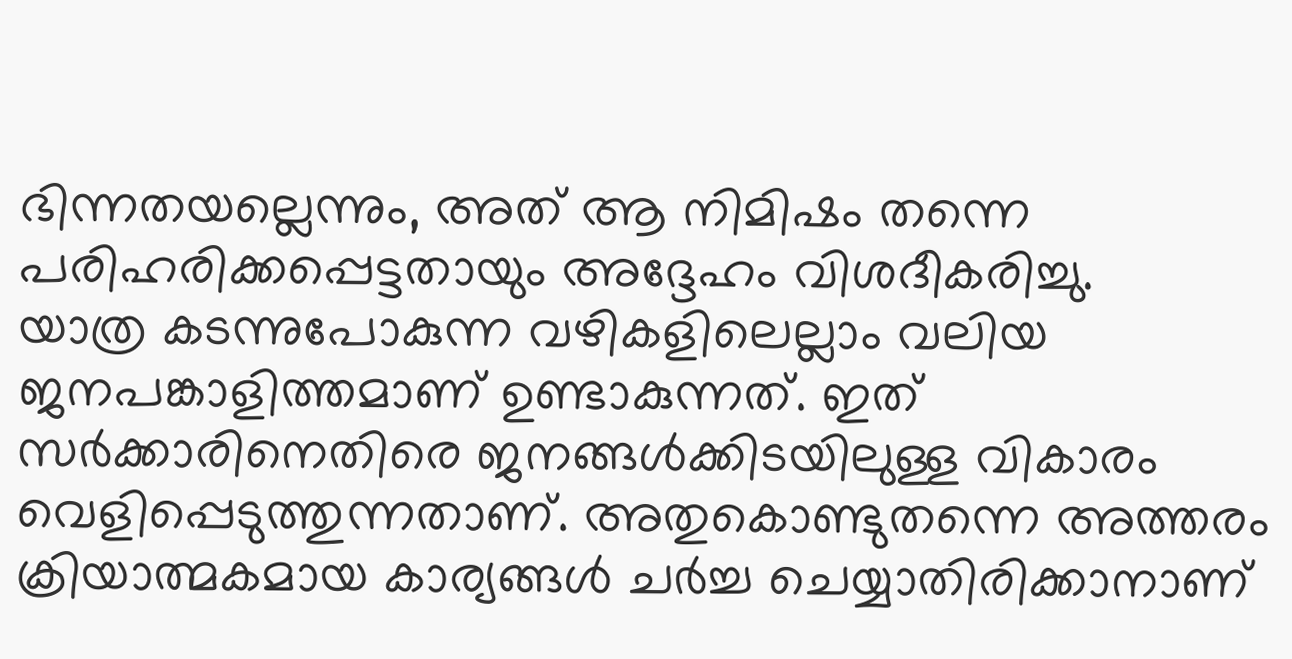ഭിന്നതയല്ലെന്നും, അത് ആ നിമിഷം തന്നെ പരിഹരിക്കപ്പെട്ടതായും അദ്ദേഹം വിശദീകരിച്ചു.
യാത്ര കടന്നുപോകുന്ന വഴികളിലെല്ലാം വലിയ ജനപങ്കാളിത്തമാണ് ഉണ്ടാകുന്നത്. ഇത് സർക്കാരിനെതിരെ ജനങ്ങൾക്കിടയിലുള്ള വികാരം വെളിപ്പെടുത്തുന്നതാണ്. അതുകൊണ്ടുതന്നെ അത്തരം ക്രിയാത്മകമായ കാര്യങ്ങൾ ചർച്ച ചെയ്യാതിരിക്കാനാണ്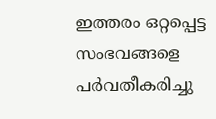ഇത്തരം ഒറ്റപ്പെട്ട സംഭവങ്ങളെ പർവതീകരിച്ചു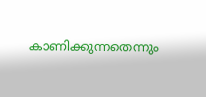കാണിക്കുന്നതെന്നും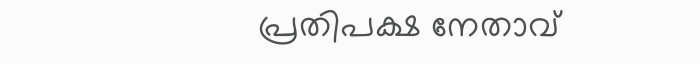പ്രതിപക്ഷ നേതാവ്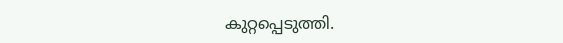കുറ്റപ്പെടുത്തി.